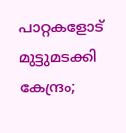പാറ്റകളോട് മുട്ടുമടക്കി കേന്ദ്രം;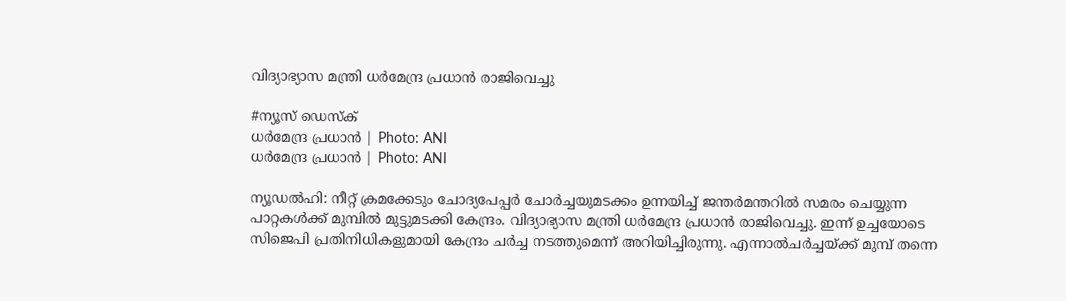വിദ്യാഭ്യാസ മന്ത്രി ധർമേന്ദ്ര പ്രധാൻ രാജിവെച്ചു

#ന്യൂസ് ഡെസ്ക്
ധർമേന്ദ്ര പ്രധാൻ | Photo: ANI
ധർമേന്ദ്ര പ്രധാൻ | Photo: ANI

ന്യൂഡൽഹി: നീറ്റ് ക്രമക്കേടും ചോദ്യപേപ്പർ ചോർച്ചയുമടക്കം ഉന്നയിച്ച് ജന്തർമന്തറിൽ സമരം ചെയ്യുന്ന പാറ്റകൾക്ക് മുമ്പിൽ മുട്ടുമടക്കി കേന്ദ്രം. വിദ്യാഭ്യാസ മന്ത്രി ധർമേന്ദ്ര പ്രധാൻ രാജിവെച്ചു. ഇന്ന് ഉച്ചയോടെ സിജെപി പ്രതിനിധികളുമായി കേന്ദ്രം ചർച്ച നടത്തുമെന്ന് അറിയിച്ചിരുന്നു. എന്നാൽചർച്ചയ്ക്ക് മുമ്പ് തന്നെ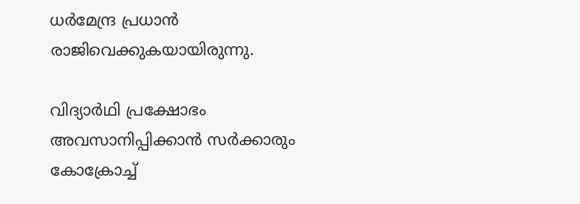ധർമേന്ദ്ര പ്രധാൻ രാജിവെക്കുകയായിരുന്നു.

വിദ്യാർഥി പ്രക്ഷോഭം അവസാനിപ്പിക്കാൻ സർക്കാരും കോക്രോച്ച്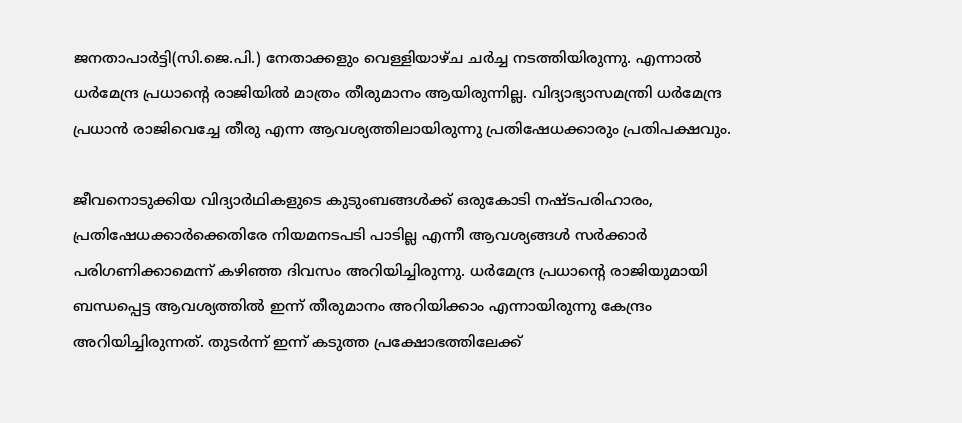ജനതാപാർട്ടി(സി.ജെ.പി.) നേതാക്കളും വെള്ളിയാഴ്ച ചർച്ച നടത്തിയിരുന്നു. എന്നാൽ ധർമേന്ദ്ര പ്രധാന്റെ രാജിയിൽ മാത്രം തീരുമാനം ആയിരുന്നില്ല. വിദ്യാഭ്യാസമന്ത്രി ധർമേന്ദ്ര പ്രധാൻ രാജിവെച്ചേ തീരു എന്ന ആവശ്യത്തിലായിരുന്നു പ്രതിഷേധക്കാരും പ്രതിപക്ഷവും.

ജീവനൊടുക്കിയ വിദ്യാർഥികളുടെ കുടുംബങ്ങൾക്ക് ഒരുകോടി നഷ്ടപരിഹാരം, പ്രതിഷേധക്കാർക്കെതിരേ നിയമനടപടി പാടില്ല എന്നീ ആവശ്യങ്ങൾ സർക്കാർ പരിഗണിക്കാമെന്ന്‌ കഴിഞ്ഞ ദിവസം അറിയിച്ചിരുന്നു. ധർമേന്ദ്ര പ്രധാന്റെ രാജിയുമായി ബന്ധപ്പെട്ട ആവശ്യത്തിൽ ഇന്ന് തീരുമാനം അറിയിക്കാം എന്നായിരുന്നു കേന്ദ്രം അറിയിച്ചിരുന്നത്. തുടർന്ന് ഇന്ന് കടുത്ത പ്രക്ഷോഭത്തിലേക്ക്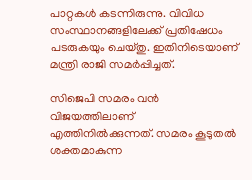പാറ്റകൾ കടന്നിരുന്നു. വിവിധ സംസ്ഥാനങ്ങളിലേക്ക് പ്രതിഷേധം പടരുകയും ചെയ്തു. ഇതിനിടെയാണ് മന്ത്രി രാജി സമർപ്പിച്ചത്.

സിജെപി സമരം വൻ വിജയത്തിലാണ് എത്തിനിൽക്കുന്നത്. സമരം കൂടുതൽ ശക്തമാകുന്ന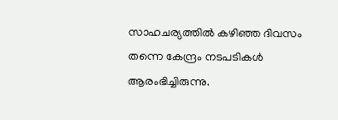സാഹചര്യത്തിൽ കഴിഞ്ഞ ദിവസം തന്നെ കേന്ദ്രം നടപടികൾ ആരംഭിച്ചിരുന്നു.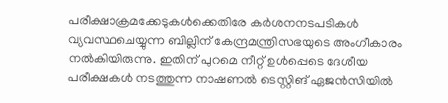പരീക്ഷാക്രമക്കേടുകൾക്കെതിരേ കർശനനടപടികൾ വ്യവസ്ഥചെയ്യുന്ന ബില്ലിന് കേന്ദ്രമന്ത്രിസഭയുടെ അംഗീകാരം നൽകിയിരുന്നു. ഇതിന് പുറമെ നീറ്റ്‌ ഉൾപ്പെടെ ദേശീയ പരീക്ഷകൾ നടത്തുന്ന നാഷണൽ ടെസ്റ്റിങ് ഏജൻസിയിൽ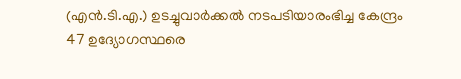(എൻ.ടി.എ.) ഉടച്ചുവാർക്കൽ നടപടിയാരംഭിച്ച കേന്ദ്രം 47 ഉദ്യോഗസ്ഥരെ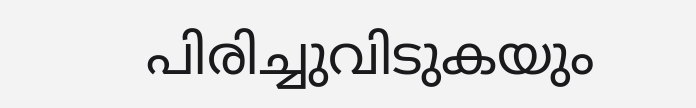പിരിച്ചുവിടുകയും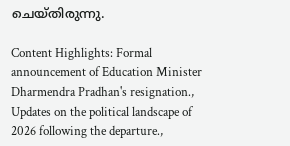ചെയ്തിരുന്നു.

Content Highlights: Formal announcement of Education Minister Dharmendra Pradhan's resignation., Updates on the political landscape of 2026 following the departure.,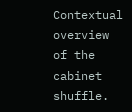Contextual overview of the cabinet shuffle.